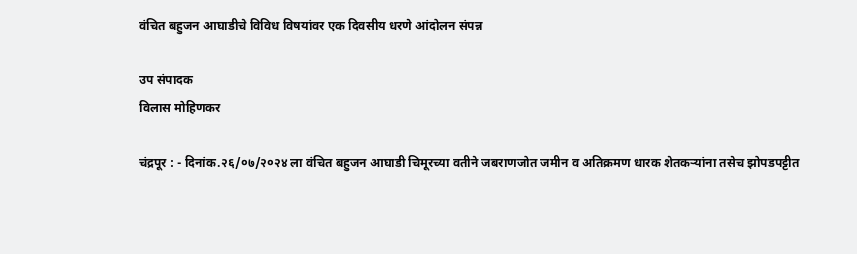वंचित बहुजन आघाडीचे विविध विषयांवर एक दिवसीय धरणे आंदोलन संपन्न

उप संपादक
विलास मोहिणकर

चंद्रपूर : - दिनांक.२६/०७/२०२४ ला वंचित बहुजन आघाडी चिमूरच्या वतीने जबराणजोत जमीन व अतिक्रमण धारक शेतकऱ्यांना तसेच झोपडपट्टीत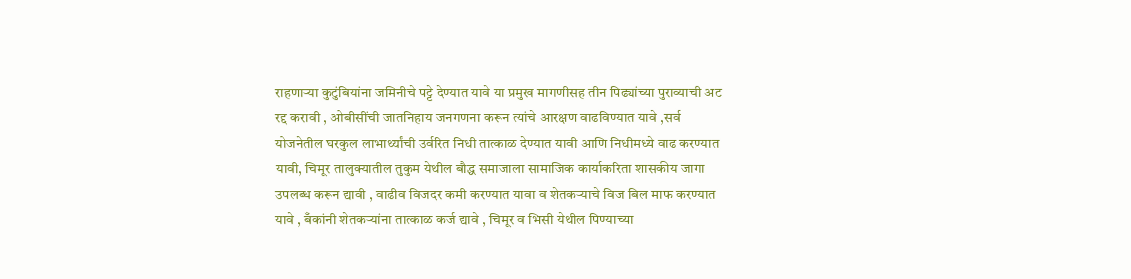राहणाऱ्या कुटुंबियांना जमिनीचे पट्टे देण्यात यावे या प्रमुख मागणीसह तीन पिढ्यांच्या पुराव्याची अट रद्द करावी , ओबीसींची जातनिहाय जनगणना करून त्यांचे आरक्षण वाढविण्यात यावे ,सर्व योजनेतील घरकुल लाभार्थ्यांची उर्वरित निधी तात्काळ देण्यात यावी आणि निधीमध्ये वाढ करण्यात यावी, चिमूर तालुक्यातील तुकुम येथील बौद्ध समाजाला सामाजिक कार्याकरिता शासकीय जागा उपलब्ध करून द्यावी , वाढीव विजदर कमी करण्यात यावा व शेतकऱ्याचे विज बिल माफ करण्यात यावे , बँकांनी शेतकऱ्यांना तात्काळ कर्ज द्यावे , चिमूर व भिसी येथील पिण्याच्या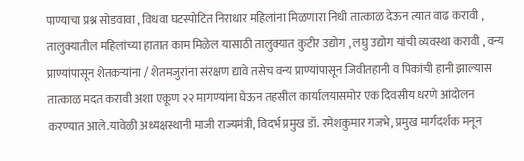पाण्याचा प्रश्न सोडवावा , विधवा घटस्पोटित निराधार महिलांना मिळणारा निधी तात्काळ देऊन त्यात वाढ करावी , तालुक्यातील महिलांच्या हातात काम मिळेल यासाठी तालुक्यात कुटीर उद्योग , लघु उद्योग यांची व्यवस्था करावी , वन्य प्राण्यांपासून शेतकऱ्यांना / शेतमजुरांना संरक्षण द्यावे तसेच वन्य प्राण्यांपासून जिवीतहानी व पिकांची हानी झाल्यास तात्काळ मदत करावी अशा एकूण २२ मागण्यांना घेऊन तहसील कार्यालयासमोर एक दिवसीय धरणे आंदोलन करण्यात आले.यावेळी अध्यक्षस्थानी माजी राज्यमंत्री, विदर्भ प्रमुख डॉ. रमेशकुमार गजभे, प्रमुख मार्गदर्शक मनून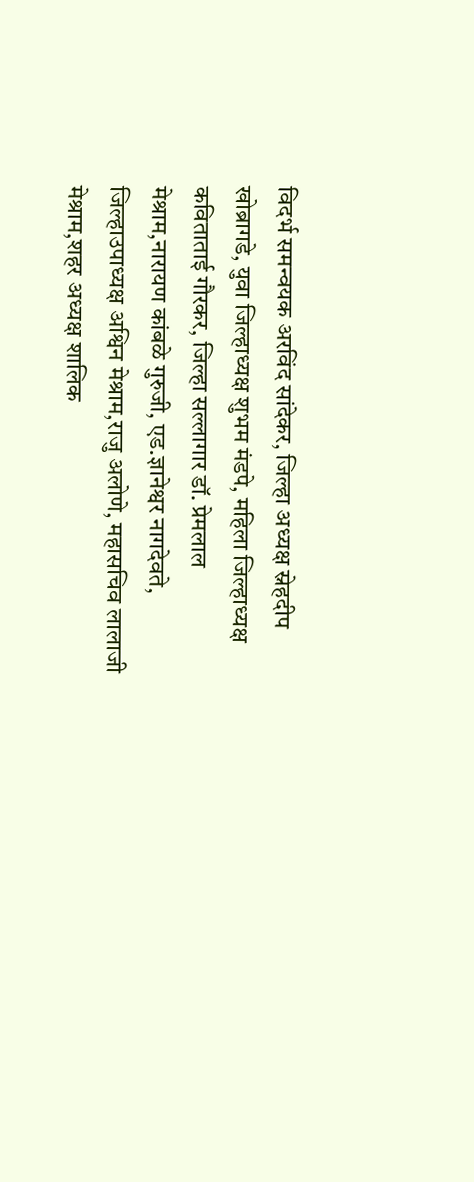विदर्भ समन्वयक अरविंद सांदेकर, जिल्हा अध्यक्ष स्नेहदीप खोब्रागडे, युवा जिल्हाध्यक्ष शुभम मंडपे, महिला जिल्हाध्यक्ष कविताताई गौरकर, जिल्हा सल्लागार डॉ. प्रेमलाल मेश्राम,नारायण कांबळे गुरुजी, एड.ज्ञानेश्वर नागदेवते, जिल्हाउपाध्यक्ष अश्विन मेश्राम,राजु अलोणे, महासचिव लालाजी मेश्राम,शहर अध्यक्ष शालिक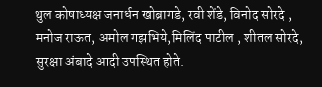थुल कोषाध्यक्ष जनार्धन खोब्रागडे, रवी शेंडे, विनोद सोरदे , मनोज राऊत, अमोल गझभिये,मिलिंद पाटील , शीतल सोरदे, सुरक्षा अंबादे आदी उपस्थित होते.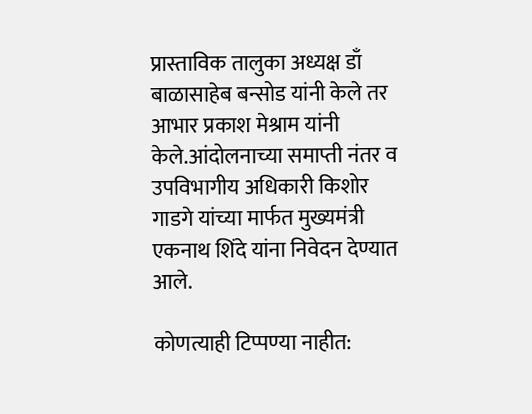प्रास्ताविक तालुका अध्यक्ष डाँ बाळासाहेब बन्सोड यांनी केले तर आभार प्रकाश मेश्राम यांनी केले.आंदोलनाच्या समाप्ती नंतर व उपविभागीय अधिकारी किशोर गाडगे यांच्या मार्फत मुख्यमंत्री एकनाथ शिंदे यांना निवेदन देण्यात आले.

कोणत्याही टिप्पण्‍या नाहीत: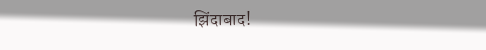झिंदाबाद!